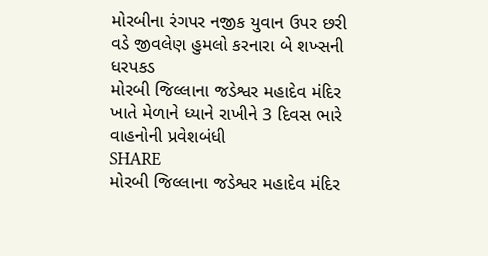મોરબીના રંગપર નજીક યુવાન ઉપર છરી વડે જીવલેણ હુમલો કરનારા બે શખ્સની ધરપકડ
મોરબી જિલ્લાના જડેશ્વર મહાદેવ મંદિર ખાતે મેળાને ધ્યાને રાખીને 3 દિવસ ભારે વાહનોની પ્રવેશબંધી
SHARE
મોરબી જિલ્લાના જડેશ્વર મહાદેવ મંદિર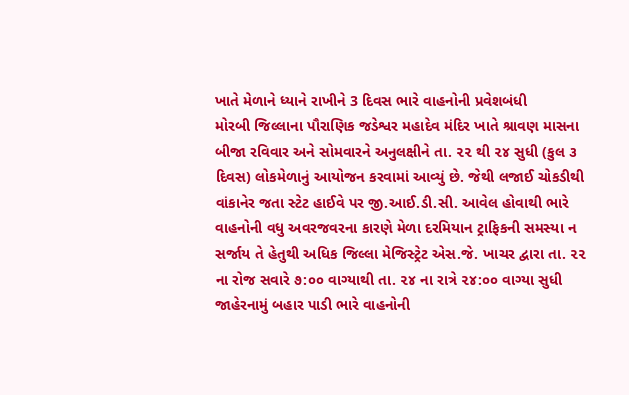ખાતે મેળાને ધ્યાને રાખીને 3 દિવસ ભારે વાહનોની પ્રવેશબંધી
મોરબી જિલ્લાના પૌરાણિક જડેશ્વર મહાદેવ મંદિર ખાતે શ્રાવણ માસના બીજા રવિવાર અને સોમવારને અનુલક્ષીને તા. ૨૨ થી ૨૪ સુધી (કુલ ૩ દિવસ) લોકમેળાનું આયોજન કરવામાં આવ્યું છે. જેથી લજાઈ ચોકડીથી વાંકાનેર જતા સ્ટેટ હાઈવે પર જી.આઈ.ડી.સી. આવેલ હોવાથી ભારે વાહનોની વધુ અવરજવરના કારણે મેળા દરમિયાન ટ્રાફિકની સમસ્યા ન સર્જાય તે હેતુથી અધિક જિલ્લા મેજિસ્ટ્રેટ એસ.જે. ખાચર દ્વારા તા. ૨૨ ના રોજ સવારે ૭:૦૦ વાગ્યાથી તા. ૨૪ ના રાત્રે ૨૪:૦૦ વાગ્યા સુધી જાહેરનામું બહાર પાડી ભારે વાહનોની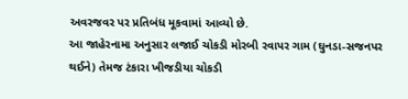અવરજવર પર પ્રતિબંધ મૂકવામાં આવ્યો છે.
આ જાહેરનામા અનુસાર લજાઈ ચોકડી મોરબી રવાપર ગામ (ઘુનડા-સજનપર થઈને) તેમજ ટંકારા ખીજડીયા ચોકડી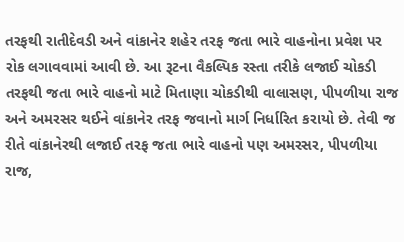તરફથી રાતીદેવડી અને વાંકાનેર શહેર તરફ જતા ભારે વાહનોના પ્રવેશ પર રોક લગાવવામાં આવી છે. આ રૂટના વૈકલ્પિક રસ્તા તરીકે લજાઈ ચોકડી તરફથી જતા ભારે વાહનો માટે મિતાણા ચોકડીથી વાલાસણ, પીપળીયા રાજ અને અમરસર થઈને વાંકાનેર તરફ જવાનો માર્ગ નિર્ધારિત કરાયો છે. તેવી જ રીતે વાંકાનેરથી લજાઈ તરફ જતા ભારે વાહનો પણ અમરસર, પીપળીયા રાજ,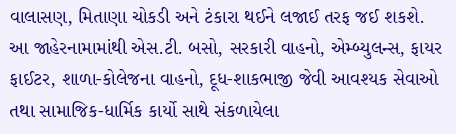વાલાસણ, મિતાણા ચોકડી અને ટંકારા થઈને લજાઈ તરફ જઈ શકશે. આ જાહેરનામામાંથી એસ.ટી. બસો, સરકારી વાહનો, એમ્બ્યુલન્સ, ફાયર ફાઈટર, શાળા-કોલેજના વાહનો, દૂધ-શાકભાજી જેવી આવશ્યક સેવાઓ તથા સામાજિક-ધાર્મિક કાર્યો સાથે સંકળાયેલા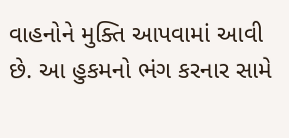વાહનોને મુક્તિ આપવામાં આવી છે. આ હુકમનો ભંગ કરનાર સામે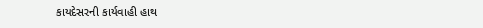કાયદેસરની કાર્યવાહી હાથ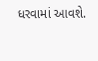ધરવામાં આવશે.